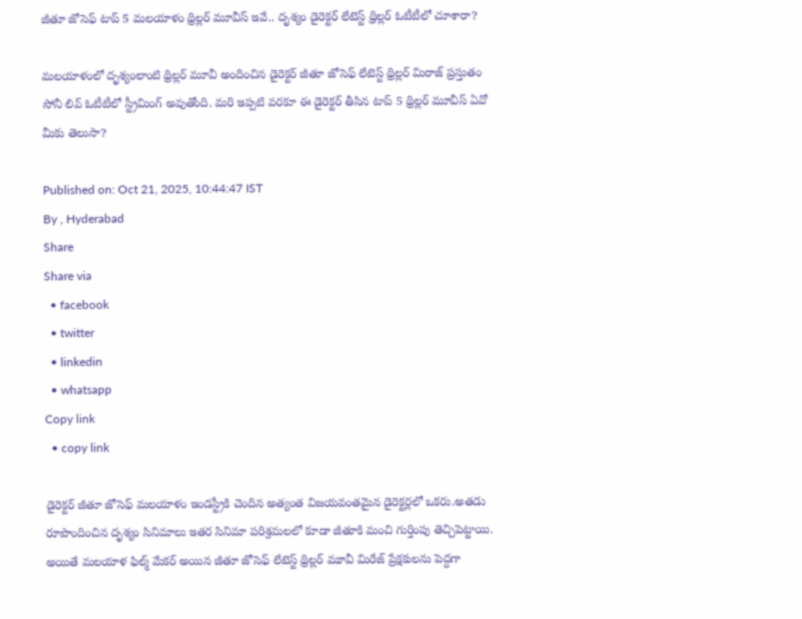జీతూ జోసెఫ్ టాప్ 5 మలయాళం థ్రిల్లర్ మూవీస్ ఇవే.. దృశ్యం డైరెక్టర్ లేటెస్ట్ థ్రిల్లర్ ఓటీటీలో చూశారా?

మలయాళంలో దృశ్యంలాంటి థ్రిల్లర్ మూవీ అందించిన డైరెక్టర్ జీతూ జోసెఫ్ లేటెస్ట్ థ్రిల్లర్ మిరాజ్ ప్రస్తుతం సోనీ లివ్ ఓటీటీలో స్ట్రీమింగ్ అవుతోంది. మరి ఇప్పటి వరకూ ఈ డైరెక్టర్ తీసిన టాప్ 5 థ్రిల్లర్ మూవీస్ ఏవో మీకు తెలుసా?

Published on: Oct 21, 2025, 10:44:47 IST
By , Hyderabad
Share
Share via
  • facebook
  • twitter
  • linkedin
  • whatsapp
Copy link
  • copy link

డైరెక్టర్ జీతూ జోసెఫ్ మలయాళం ఇండస్ట్రీకి చెందిన అత్యంత విజయవంతమైన డైరెక్టర్లలో ఒకరు.అతడు రూపొందించిన దృశ్యం సినిమాలు ఇతర సినిమా పరిశ్రమలలో కూడా జీతూకి మంచి గుర్తింపు తెచ్చిపెట్టాయి. అయితే మలయాళ ఫిల్మ్ మేకర్ అయిన జీతూ జోసెఫ్ లేటెస్ట్ థ్రిల్లర్ మూవీ మిరేజ్ ప్రేక్షకులను పెద్దగా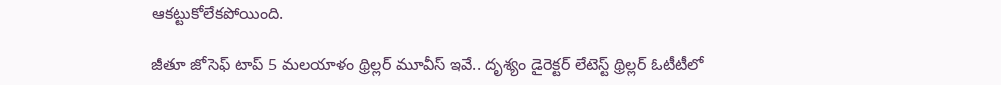ఆకట్టుకోలేకపోయింది.

జీతూ జోసెఫ్ టాప్ 5 మలయాళం థ్రిల్లర్ మూవీస్ ఇవే.. దృశ్యం డైరెక్టర్ లేటెస్ట్ థ్రిల్లర్ ఓటీటీలో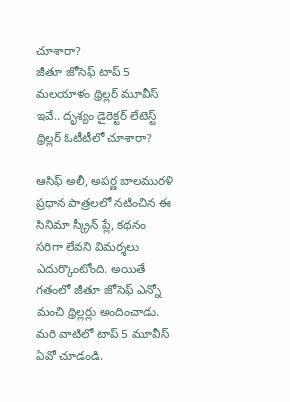చూశారా?
జీతూ జోసెఫ్ టాప్ 5 మలయాళం థ్రిల్లర్ మూవీస్ ఇవే.. దృశ్యం డైరెక్టర్ లేటెస్ట్ థ్రిల్లర్ ఓటీటీలో చూశారా?

ఆసిఫ్ అలీ, అపర్ణ బాలమురళి ప్రధాన పాత్రలలో నటించిన ఈ సినిమా స్క్రీన్ ప్లే, కథనం సరిగా లేవని విమర్శలు ఎదుర్కొంటోంది. అయితే గతంలో జీతూ జోసెఫ్ ఎన్నో మంచి థ్రిల్లర్లు అందించాడు. మరి వాటిలో టాప్ 5 మూవీస్ ఏవో చూడండి.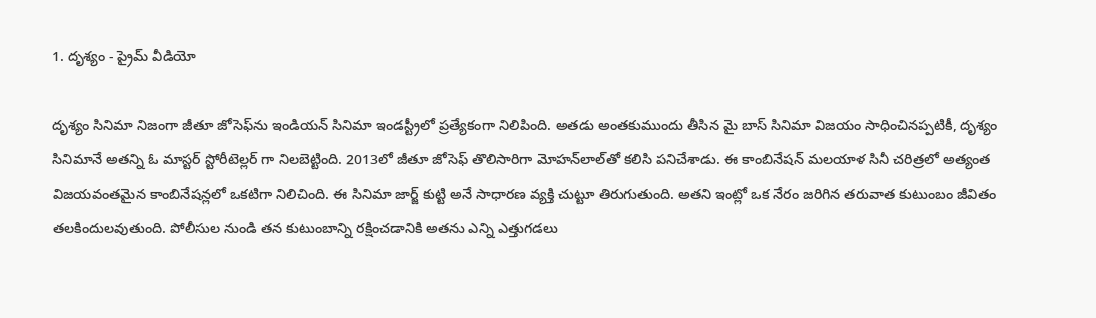1. దృశ్యం - ప్రైమ్ వీడియో

దృశ్యం సినిమా నిజంగా జీతూ జోసెఫ్‌ను ఇండియన్ సినిమా ఇండస్ట్రీలో ప్రత్యేకంగా నిలిపింది. అతడు అంతకుముందు తీసిన మై బాస్ సినిమా విజయం సాధించినప్పటికీ, దృశ్యం సినిమానే అతన్ని ఓ మాస్టర్ స్టోరీటెల్లర్ గా నిలబెట్టింది. 2013లో జీతూ జోసెఫ్ తొలిసారిగా మోహన్‌లాల్‌తో కలిసి పనిచేశాడు. ఈ కాంబినేషన్ మలయాళ సినీ చరిత్రలో అత్యంత విజయవంతమైన కాంబినేషన్లలో ఒకటిగా నిలిచింది. ఈ సినిమా జార్జ్ కుట్టి అనే సాధారణ వ్యక్తి చుట్టూ తిరుగుతుంది. అతని ఇంట్లో ఒక నేరం జరిగిన తరువాత కుటుంబం జీవితం తలకిందులవుతుంది. పోలీసుల నుండి తన కుటుంబాన్ని రక్షించడానికి అతను ఎన్ని ఎత్తుగడలు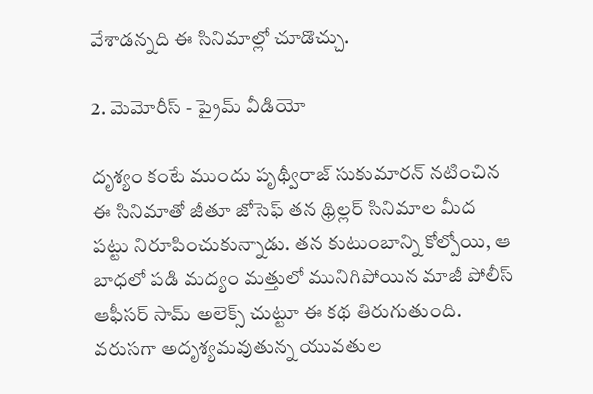వేశాడన్నది ఈ సినిమాల్లో చూడొచ్చు.

2. మెమోరీస్ - ప్రైమ్ వీడియో

దృశ్యం కంటే ముందు పృథ్వీరాజ్ సుకుమారన్ నటించిన ఈ సినిమాతో జీతూ జోసెఫ్ తన థ్రిల్లర్ సినిమాల మీద పట్టు నిరూపించుకున్నాడు. తన కుటుంబాన్ని కోల్పోయి, ఆ బాధలో పడి మద్యం మత్తులో మునిగిపోయిన మాజీ పోలీస్ ఆఫీసర్ సామ్ అలెక్స్ చుట్టూ ఈ కథ తిరుగుతుంది. వరుసగా అదృశ్యమవుతున్న యువతుల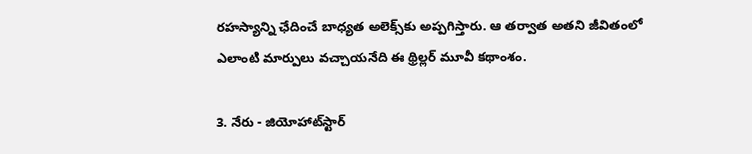రహస్యాన్ని ఛేదించే బాధ్యత అలెక్స్‌కు అప్పగిస్తారు. ఆ తర్వాత అతని జీవితంలో ఎలాంటి మార్పులు వచ్చాయనేది ఈ థ్రిల్లర్ మూవీ కథాంశం.

3. నేరు - జియోహాట్‌స్టార్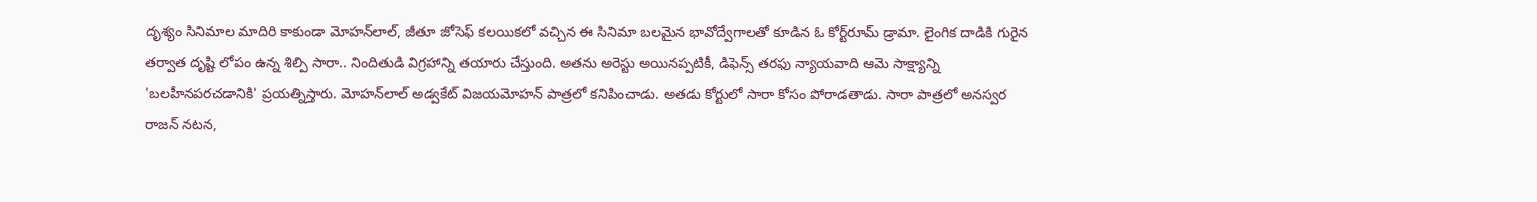దృశ్యం సినిమాల మాదిరి కాకుండా మోహన్‌లాల్, జీతూ జోసెఫ్ కలయికలో వచ్చిన ఈ సినిమా బలమైన భావోద్వేగాలతో కూడిన ఓ కోర్ట్‌రూమ్ డ్రామా. లైంగిక దాడికి గురైన తర్వాత దృష్టి లోపం ఉన్న శిల్పి సారా.. నిందితుడి విగ్రహాన్ని తయారు చేస్తుంది. అతను అరెస్టు అయినప్పటికీ, డిఫెన్స్ తరఫు న్యాయవాది ఆమె సాక్ష్యాన్ని 'బలహీనపరచడానికి' ప్రయత్నిస్తారు. మోహన్‌లాల్ అడ్వకేట్ విజయమోహన్ పాత్రలో కనిపించాడు. అతడు కోర్టులో సారా కోసం పోరాడతాడు. సారా పాత్రలో అనస్వర రాజన్ నటన,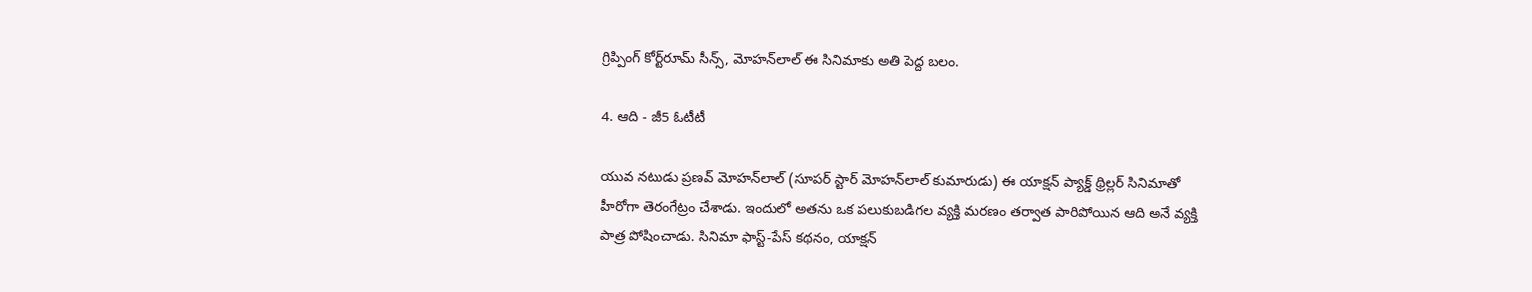గ్రిప్పింగ్ కోర్ట్‌రూమ్ సీన్స్, మోహన్‌లాల్ ఈ సినిమాకు అతి పెద్ద బలం.

4. ఆది - జీ5 ఓటీటీ

యువ నటుడు ప్రణవ్ మోహన్‌లాల్ (సూపర్ స్టార్ మోహన్‌లాల్ కుమారుడు) ఈ యాక్షన్ ప్యాక్డ్ థ్రిల్లర్ సినిమాతో హీరోగా తెరంగేట్రం చేశాడు. ఇందులో అతను ఒక పలుకుబడిగల వ్యక్తి మరణం తర్వాత పారిపోయిన ఆది అనే వ్యక్తి పాత్ర పోషించాడు. సినిమా ఫాస్ట్-పేస్ కథనం, యాక్షన్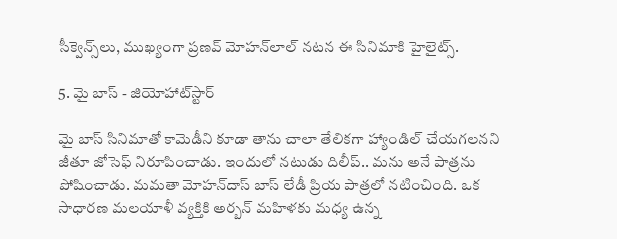సీక్వెన్స్‌లు, ముఖ్యంగా ప్రణవ్ మోహన్‌లాల్ నటన ఈ సినిమాకి హైలైట్స్.

5. మై బాస్ - జియోహాట్‌స్టార్

మై బాస్ సినిమాతో కామెడీని కూడా తాను చాలా తేలికగా హ్యాండిల్ చేయగలనని జీతూ జోసెఫ్ నిరూపించాడు. ఇందులో నటుడు దిలీప్.. మను అనే పాత్రను పోషించాడు. మమతా మోహన్‌దాస్ బాస్ లేడీ ప్రియ పాత్రలో నటించింది. ఒక సాధారణ మలయాళీ వ్యక్తికి అర్బన్ మహిళకు మధ్య ఉన్న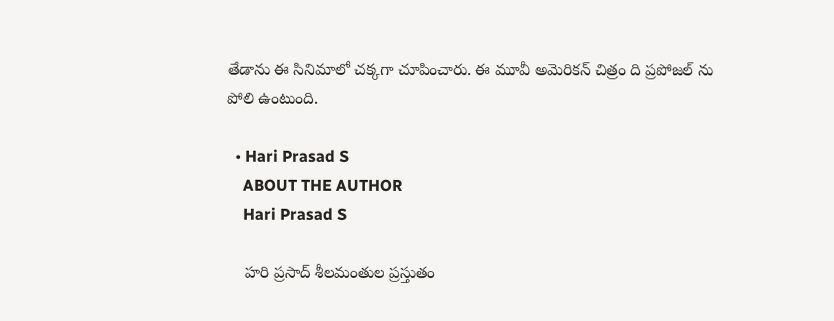తేడాను ఈ సినిమాలో చక్కగా చూపించారు. ఈ మూవీ అమెరికన్ చిత్రం ది ప్రపోజల్ ను పోలి ఉంటుంది.

  • Hari Prasad S
    ABOUT THE AUTHOR
    Hari Prasad S

    హరి ప్రసాద్ శీలమంతుల ప్రస్తుతం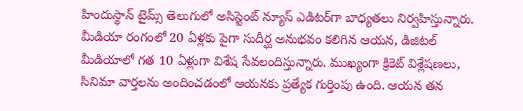హిందుస్థాన్ టైమ్స్ తెలుగులో అసిస్టెంట్ న్యూస్ ఎడిటర్‌గా బాధ్యతలు నిర్వహిస్తున్నారు. మీడియా రంగంలో 20 ఏళ్లకు పైగా సుదీర్ఘ అనుభవం కలిగిన ఆయన, డిజిటల్ మీడియాలో గత 10 ఏళ్లుగా విశేష సేవలందిస్తున్నారు. ముఖ్యంగా క్రికెట్ విశ్లేషణలు, సినిమా వార్తలను అందించడంలో ఆయనకు ప్రత్యేక గుర్తింపు ఉంది. ఆయన తన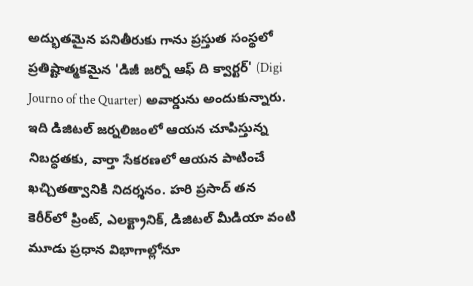అద్భుతమైన పనితీరుకు గాను ప్రస్తుత సంస్థలో ప్రతిష్టాత్మకమైన 'డిజీ జర్నో ఆఫ్ ది క్వార్టర్' (Digi Journo of the Quarter) అవార్డును అందుకున్నారు. ఇది డిజిటల్ జర్నలిజంలో ఆయన చూపిస్తున్న నిబద్ధతకు, వార్తా సేకరణలో ఆయన పాటించే ఖచ్చితత్వానికి నిదర్శనం. హరి ప్రసాద్ తన కెరీర్‌లో ప్రింట్, ఎలక్ట్రానిక్, డిజిటల్ మీడియా వంటి మూడు ప్రధాన విభాగాల్లోనూ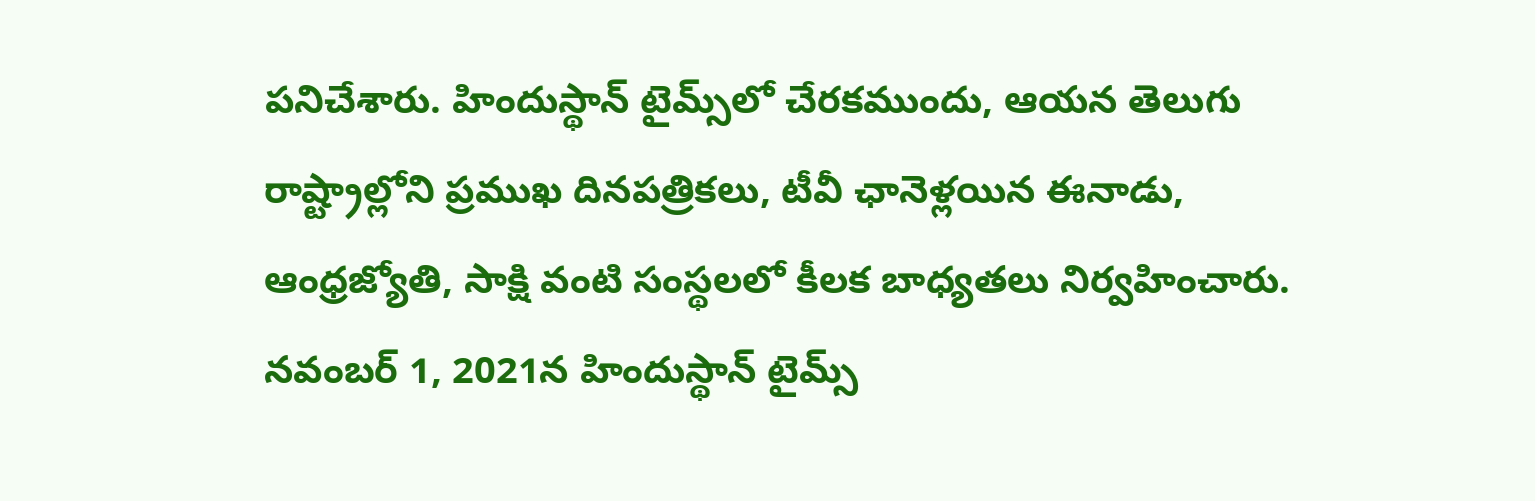పనిచేశారు. హిందుస్థాన్ టైమ్స్‌లో చేరకముందు, ఆయన తెలుగు రాష్ట్రాల్లోని ప్రముఖ దినపత్రికలు, టీవీ ఛానెళ్లయిన ఈనాడు, ఆంధ్రజ్యోతి, సాక్షి వంటి సంస్థలలో కీలక బాధ్యతలు నిర్వహించారు. నవంబర్ 1, 2021న హిందుస్థాన్ టైమ్స్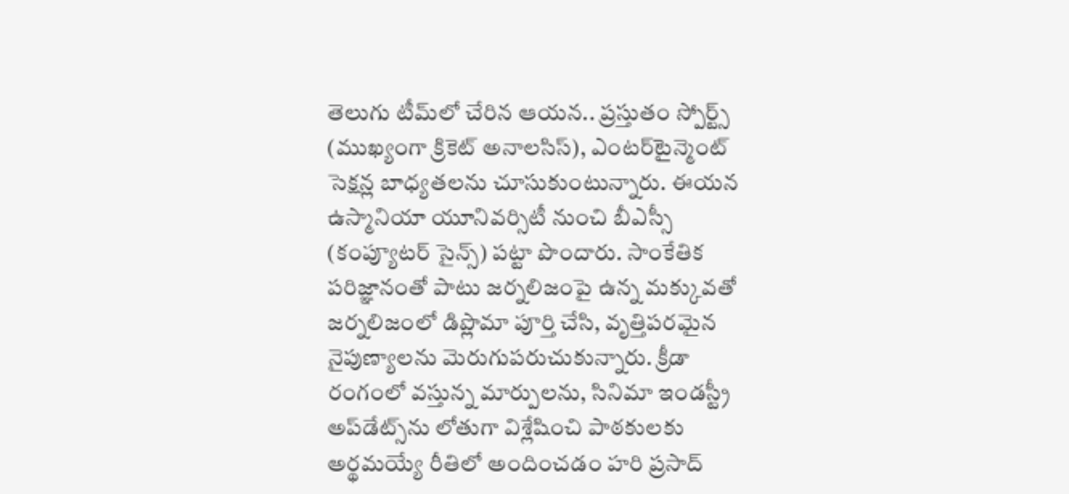తెలుగు టీమ్‌లో చేరిన ఆయన.. ప్రస్తుతం స్పోర్ట్స్ (ముఖ్యంగా క్రికెట్ అనాలసిస్), ఎంటర్‌టైన్మెంట్ సెక్షన్ల బాధ్యతలను చూసుకుంటున్నారు. ఈయన ఉస్మానియా యూనివర్సిటీ నుంచి బీఎస్సీ (కంప్యూటర్ సైన్స్) పట్టా పొందారు. సాంకేతిక పరిజ్ఞానంతో పాటు జర్నలిజంపై ఉన్న మక్కువతో జర్నలిజంలో డిప్లొమా పూర్తి చేసి, వృత్తిపరమైన నైపుణ్యాలను మెరుగుపరుచుకున్నారు. క్రీడా రంగంలో వస్తున్న మార్పులను, సినిమా ఇండస్ట్రీ అప్‌డేట్స్‌ను లోతుగా విశ్లేషించి పాఠకులకు అర్థమయ్యే రీతిలో అందించడం హరి ప్రసాద్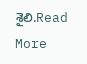శైలి.Read More